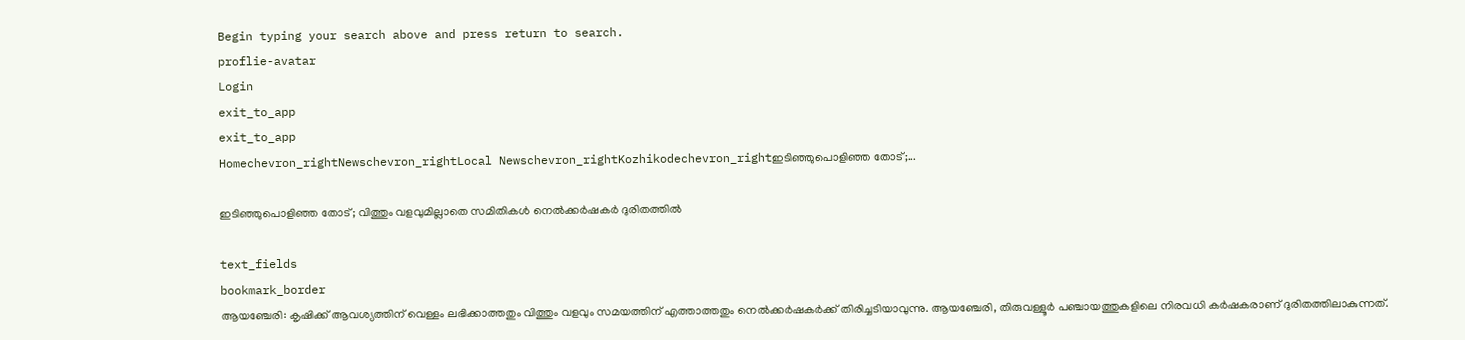Begin typing your search above and press return to search.
proflie-avatar
Login
exit_to_app
exit_to_app
Homechevron_rightNewschevron_rightLocal Newschevron_rightKozhikodechevron_rightഇടിഞ്ഞുപൊളിഞ്ഞ തോട്;...

ഇടിഞ്ഞുപൊളിഞ്ഞ തോട്; വിത്തും വളവുമില്ലാതെ സമിതികൾ നെൽക്കർഷകർ ദുരിതത്തിൽ

text_fields
bookmark_border
ആയഞ്ചേരി: കൃഷിക്ക് ആവശ്യത്തിന് വെള്ളം ലഭിക്കാത്തതും വിത്തും വളവും സമയത്തിന് എത്താത്തതും നെൽക്കർഷകർക്ക് തിരിച്ചടിയാവുന്നു. ആയഞ്ചേരി, തിരുവള്ളൂർ പഞ്ചായത്തുകളിലെ നിരവധി കർഷകരാണ് ദുരിതത്തിലാകുന്നത്.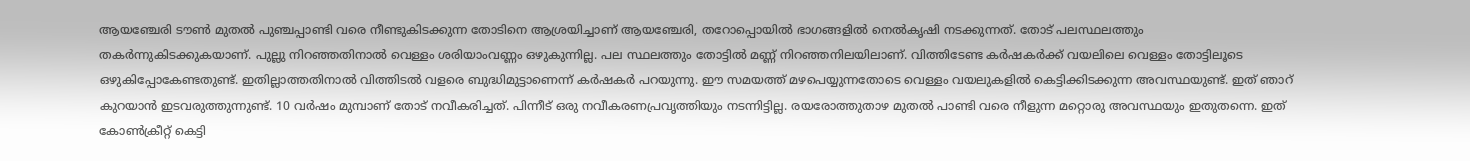ആയഞ്ചേരി ടൗൺ മുതൽ പുഞ്ചപ്പാണ്ടി വരെ നീണ്ടുകിടക്കുന്ന തോടിനെ ആശ്രയിച്ചാണ് ആയഞ്ചേരി, തറോപ്പൊയിൽ ഭാഗങ്ങളിൽ നെൽകൃഷി നടക്കുന്നത്. തോട് പലസ്ഥലത്തും തകർന്നുകിടക്കുകയാണ്. പുല്ലു നിറഞ്ഞതിനാൽ വെള്ളം ശരിയാംവണ്ണം ഒഴുകുന്നില്ല. പല സ്ഥലത്തും തോട്ടിൽ മണ്ണ് നിറഞ്ഞനിലയിലാണ്. വിത്തിടേണ്ട കർഷകർക്ക് വയലിലെ വെള്ളം തോട്ടിലൂടെ ഒഴുകിപ്പോകേണ്ടതുണ്ട്. ഇതില്ലാത്തതിനാൽ വിത്തിടൽ വളരെ ബുദ്ധിമുട്ടാണെന്ന് കർഷകർ പറയുന്നു. ഈ സമയത്ത് മഴപെയ്യുന്നതോടെ വെള്ളം വയലുകളിൽ കെട്ടിക്കിടക്കുന്ന അവസ്ഥയുണ്ട്. ഇത് ഞാറ് കുറയാൻ ഇടവരുത്തുന്നുണ്ട്. 10 വർഷം മുമ്പാണ് തോട് നവീകരിച്ചത്. പിന്നീട് ഒരു നവീകരണപ്രവൃത്തിയും നടന്നിട്ടില്ല. രയരോത്തുതാഴ മുതൽ പാണ്ടി വരെ നീളുന്ന മറ്റൊരു അവസ്ഥയും ഇതുതന്നെ. ഇത് കോൺക്രീറ്റ് കെട്ടി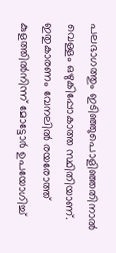പലഭാഗത്തും ഇടിഞ്ഞുപൊളിഞ്ഞതിനാൽ വെള്ളം ഒഴുകിപ്പോകാത്ത സ്ഥിതിയാണ്. ഇതുകാരണം വേനലിൽ രയരോത്ത് കുളത്തിൽനിന്ന് മോട്ടോർ ഉപയോഗിച്ച്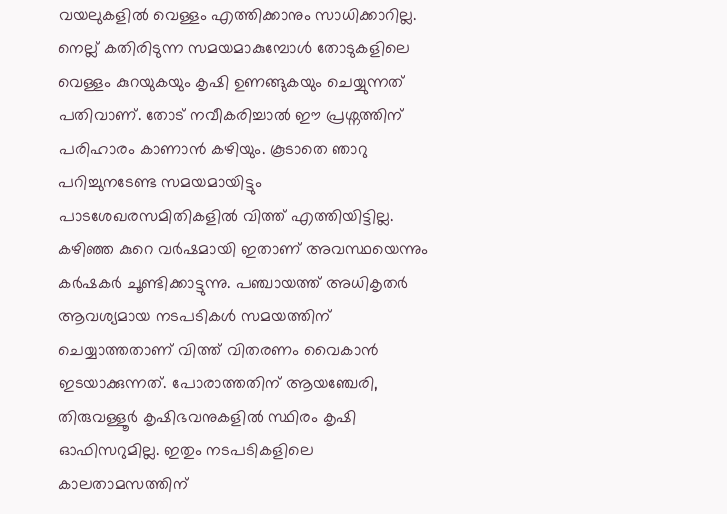വയലുകളിൽ വെള്ളം എത്തിക്കാനും സാധിക്കാറില്ല. നെല്ല് കതിരിടുന്ന സമയമാകുമ്പോൾ തോടുകളിലെ വെള്ളം കുറയുകയും കൃഷി ഉണങ്ങുകയും ചെയ്യുന്നത് പതിവാണ്. തോട് നവീകരിച്ചാൽ ഈ പ്രശ്നത്തിന് പരിഹാരം കാണാൻ കഴിയും. കൂടാതെ ഞാറു പറിച്ചുനടേണ്ട സമയമായിട്ടും പാടശേഖരസമിതികളിൽ വിത്ത് എത്തിയിട്ടില്ല. കഴിഞ്ഞ കുറെ വർഷമായി ഇതാണ് അവസ്ഥയെന്നും കർഷകർ ചൂണ്ടിക്കാട്ടുന്നു. പഞ്ചായത്ത് അധികൃതർ ആവശ്യമായ നടപടികൾ സമയത്തിന് ചെയ്യാത്തതാണ് വിത്ത് വിതരണം വൈകാൻ ഇടയാക്കുന്നത്. പോരാത്തതിന് ആയഞ്ചേരി, തിരുവള്ളൂർ കൃഷിഭവനുകളിൽ സ്ഥിരം കൃഷി ഓഫിസറുമില്ല. ഇതും നടപടികളിലെ കാലതാമസത്തിന്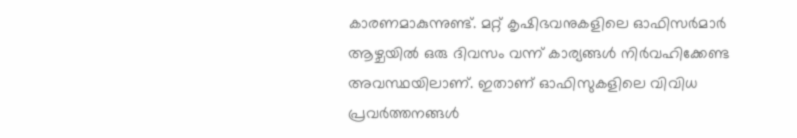കാരണമാകുന്നുണ്ട്. മറ്റ് കൃഷിഭവനുകളിലെ ഓഫിസർമാർ ആഴ്ചയിൽ ഒരു ദിവസം വന്ന് കാര്യങ്ങൾ നിർവഹിക്കേണ്ട അവസ്ഥയിലാണ്. ഇതാണ് ഓഫിസുകളിലെ വിവിധ പ്രവർത്തനങ്ങൾ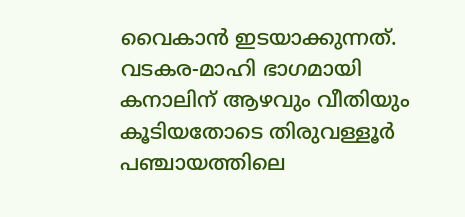വൈകാൻ ഇടയാക്കുന്നത്. വടകര-മാഹി ഭാഗമായി കനാലിന് ആഴവും വീതിയും കൂടിയതോടെ തിരുവള്ളൂർ പഞ്ചായത്തിലെ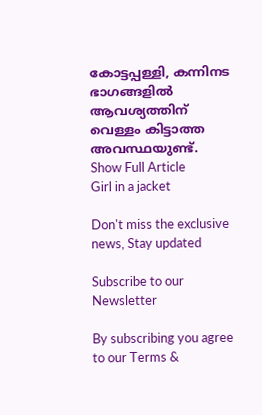കോട്ടപ്പള്ളി, കന്നിനട ഭാഗങ്ങളിൽ ആവശ്യത്തിന് വെള്ളം കിട്ടാത്ത അവസ്ഥയുണ്ട്.
Show Full Article
Girl in a jacket

Don't miss the exclusive news, Stay updated

Subscribe to our Newsletter

By subscribing you agree to our Terms &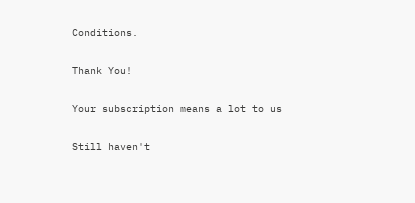Conditions.

Thank You!

Your subscription means a lot to us

Still haven't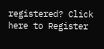registered? Click here to Register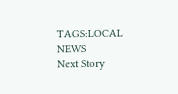TAGS:LOCAL NEWS
Next Story